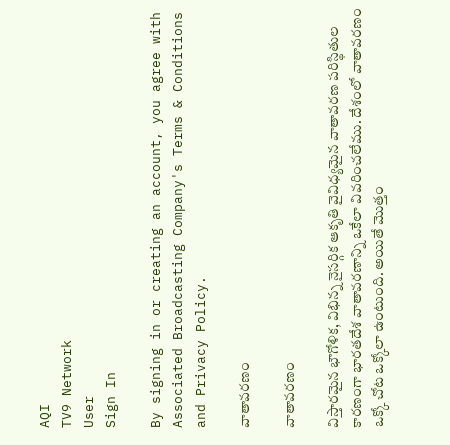AQI
TV9 Network
User
Sign In

By signing in or creating an account, you agree with Associated Broadcasting Company's Terms & Conditions and Privacy Policy.

వాతావరణం

వాతావరణం

విస్తారమైన భౌగోళిక, విభిన్న నైసర్గిక ఆకృతి వైవిధ్యమైన వాతావరణ పరిస్థితుల కారణంగా భారతదేశ వాతావరణాన్ని ఒకేలా వివరించలేము. దేశంలో వాతావరణం ఒక్కో చోట ఒక్కోలా ఉంటుంది. అయితే మొత్తం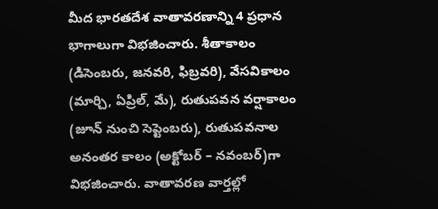మీద భారతదేశ వాతావరణాన్ని 4 ప్రధాన భాగాలుగా విభజించారు. శీతాకాలం (డిసెంబరు, జనవరి, ఫిబ్రవరి), వేసవికాలం (మార్చి, ఏప్రిల్, మే), రుతుపవన వర్షాకాలం (జూన్ నుంచి సెప్టెంబరు), రుతుపవనాల అనంతర కాలం (అక్టోబర్ – నవంబర్)గా విభజించారు. వాతావరణ వార్తల్లో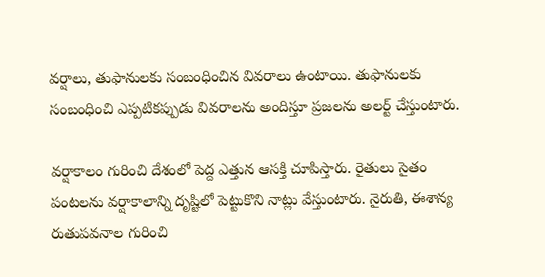వర్షాలు, తుఫానులకు సంబంధించిన వివరాలు ఉంటాయి. తుఫానులకు సంబంధించి ఎప్పటికప్పుడు వివరాలను అందిస్తూ ప్రజలను అలర్ట్ చేస్తుంటారు.

వర్షాకాలం గురించి దేశంలో పెద్ద ఎత్తున ఆసక్తి చూపిస్తారు. రైతులు సైతం పంటలను వర్షాకాలాన్ని దృష్టిలో పెట్టుకొని నాట్లు వేస్తుంటారు. నైరుతి, ఈశాన్య రుతుపవనాల గురించి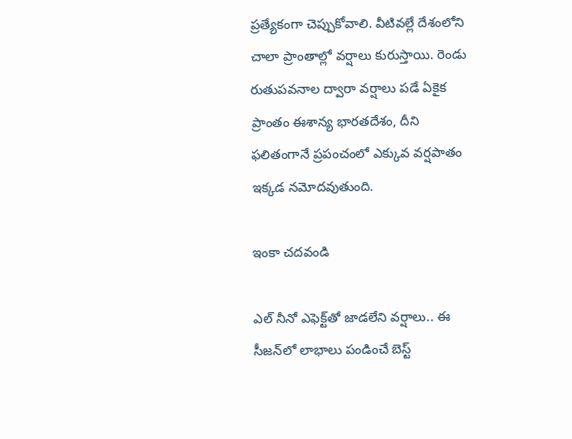ప్రత్యేకంగా చెప్పుకోవాలి. వీటివల్లే దేశంలోని చాలా ప్రాంతాల్లో వర్షాలు కురుస్తాయి. రెండు రుతుపవనాల ద్వారా వర్షాలు పడే ఏకైక ప్రాంతం ఈశాన్య భారతదేశం, దీని ఫలితంగానే ప్రపంచంలో ఎక్కువ వర్షపాతం ఇక్కడ నమోదవుతుంది.

ఇంకా చదవండి

ఎల్‌ నీనో ఎఫెక్ట్‌తో జాడలేని వర్షాలు.. ఈ సీజన్‌లో లాభాలు పండించే బెస్ట్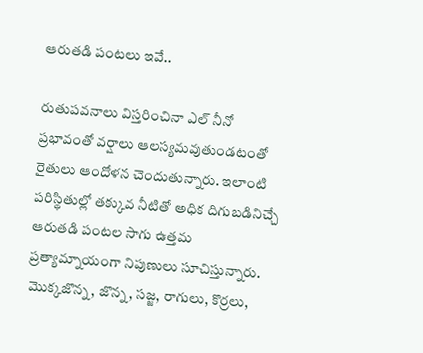ఆరుతడి పంటలు ఇవే..

రుతుపవనాలు విస్తరించినా ఎల్‌ నీనో ప్రభావంతో వర్షాలు ఆలస్యమవుతుండటంతో రైతులు ఆందోళన చెందుతున్నారు. ఇలాంటి పరిస్థితుల్లో తక్కువ నీటితో అధిక దిగుబడినిచ్చే ఆరుతడి పంటల సాగు ఉత్తమ ప్రత్యామ్నాయంగా నిపుణులు సూచిస్తున్నారు. మొక్కజొన్న, జొన్న, సజ్జ, రాగులు, కొర్రలు,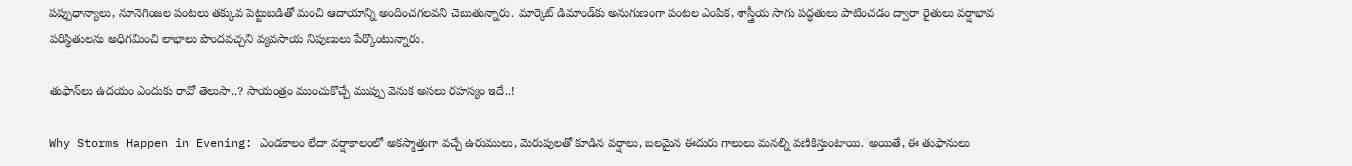పప్పుధాన్యాలు, నూనెగింజల పంటలు తక్కువ పెట్టుబడితో మంచి ఆదాయాన్ని అందించగలవని చెబుతున్నారు. మార్కెట్ డిమాండ్‌కు అనుగుణంగా పంటల ఎంపిక, శాస్త్రీయ సాగు పద్ధతులు పాటించడం ద్వారా రైతులు వర్షాభావ పరిస్థితులను అధిగమించి లాభాలు పొందవచ్చని వ్యవసాయ నిపుణులు పేర్కొంటున్నారు.

తుఫాన్‌‌లు ఉదయం ఎందుకు రావో తెలుసా..? సాయంత్రం ముంచుకొచ్చే ముప్పు వెనుక అసలు రహస్యం ఇదే..!

Why Storms Happen in Evening: ఎండకాలం లేదా వర్షాకాలంలో అకస్మాత్తుగా వచ్చే ఉరుములు, మెరుపులతో కూడిన వర్షాలు, బలమైన ఈదురు గాలులు మనల్ని వణికిస్తుంటాయి. అయితే, ఈ తుఫానులు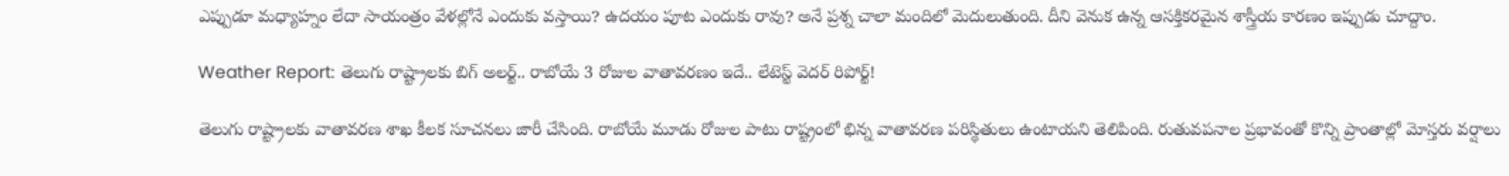ఎప్పుడూ మధ్యాహ్నం లేదా సాయంత్రం వేళల్లోనే ఎందుకు వస్తాయి? ఉదయం పూట ఎందుకు రావు? అనే ప్రశ్న చాలా మందిలో మెదులుతుంది. దీని వెనుక ఉన్న ఆసక్తికరమైన శాస్త్రీయ కారణం ఇప్పుడు చూద్దాం.

Weather Report: తెలుగు రాష్ట్రాలకు బిగ్‌ అలర్ట్.. రాబోయే 3 రోజుల వాతావరణం ఇదే.. లేటెస్ట్ వెదర్ రిపోర్ట్‌!

తెలుగు రాష్ట్రాలకు వాతావరణ శాఖ కీలక సూచనలు జారీ చేసింది. రాబోయే మూడు రోజుల పాటు రాష్ట్రంలో భిన్న వాతావరణ పరిస్థితులు ఉంటాయని తెలిపింది. రుతువపనాల ప్రభావంతో కొన్ని ప్రాంతాల్లో మోస్తరు వర్షాలు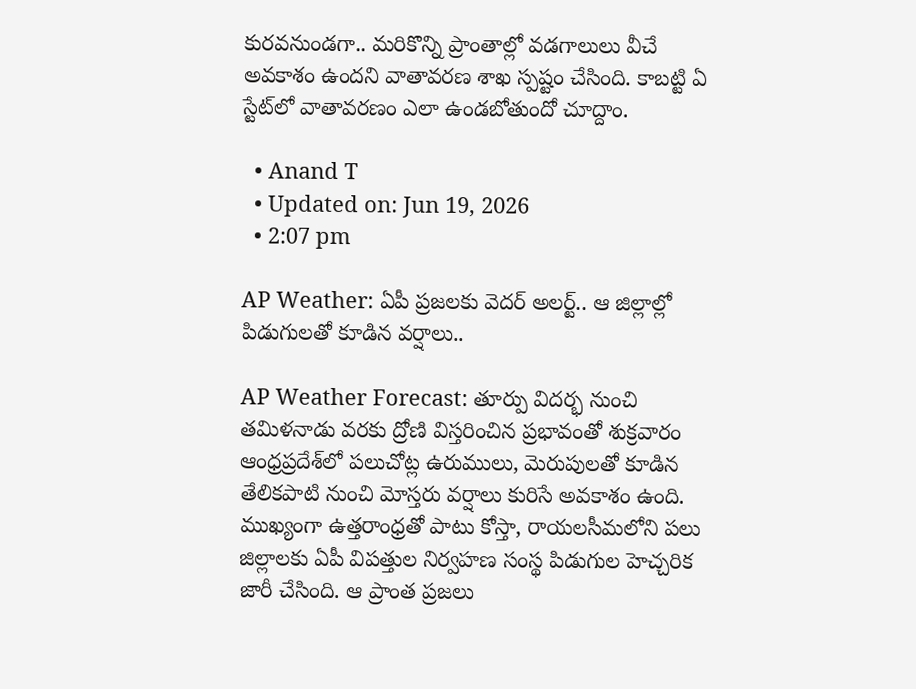కురవనుండగా.. మరికొన్ని ప్రాంతాల్లో వడగాలులు వీచే అవకాశం ఉందని వాతావరణ శాఖ స్పష్టం చేసింది. కాబట్టి ఏ స్టేట్‌లో వాతావరణం ఎలా ఉండబోతుందో చూద్దాం.

  • Anand T
  • Updated on: Jun 19, 2026
  • 2:07 pm

AP Weather: ఏపీ ప్రజలకు వెదర్ అలర్ట్.. ఆ జిల్లాల్లో పిడుగులతో కూడిన వర్షాలు..

AP Weather Forecast: తూర్పు విదర్భ నుంచి తమిళనాడు వరకు ద్రోణి విస్తరించిన ప్రభావంతో శుక్రవారం ఆంధ్రప్రదేశ్‌లో పలుచోట్ల ఉరుములు, మెరుపులతో కూడిన తేలికపాటి నుంచి మోస్తరు వర్షాలు కురిసే అవకాశం ఉంది. ముఖ్యంగా ఉత్తరాంధ్రతో పాటు కోస్తా, రాయలసీమలోని పలు జిల్లాలకు ఏపీ విపత్తుల నిర్వహణ సంస్థ పిడుగుల హెచ్చరిక జారీ చేసింది. ఆ ప్రాంత ప్రజలు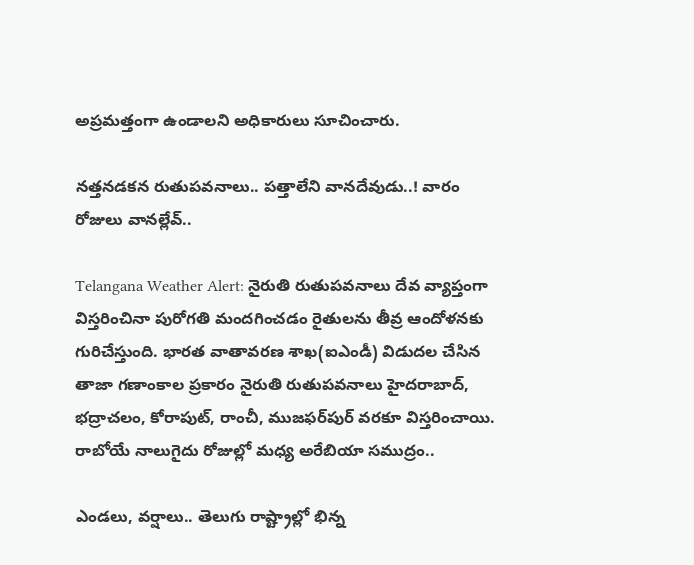అప్రమత్తంగా ఉండాలని అధికారులు సూచించారు.

నత్తనడకన రుతుపవనాలు.. పత్తాలేని వానదేవుడు..! వారం రోజులు వానల్లేవ్‌..

Telangana Weather Alert: నైరుతి రుతుపవనాలు దేవ వ్యాప్తంగా విస్తరించినా పురోగతి మందగించడం రైతులను తీవ్ర ఆందోళనకు గురిచేస్తుంది. భారత వాతావరణ శాఖ(ఐఎండీ) విడుదల చేసిన తాజా గణాంకాల ప్రకారం నైరుతి రుతుపవనాలు హైదరాబాద్, భద్రాచలం, కోరాపుట్, రాంచీ, ముజఫర్‌పుర్‌ వరకూ విస్తరించాయి. రాబోయే నాలుగైదు రోజుల్లో మధ్య అరేబియా సముద్రం..

ఎండలు, వర్షాలు.. తెలుగు రాష్ట్రాల్లో భిన్న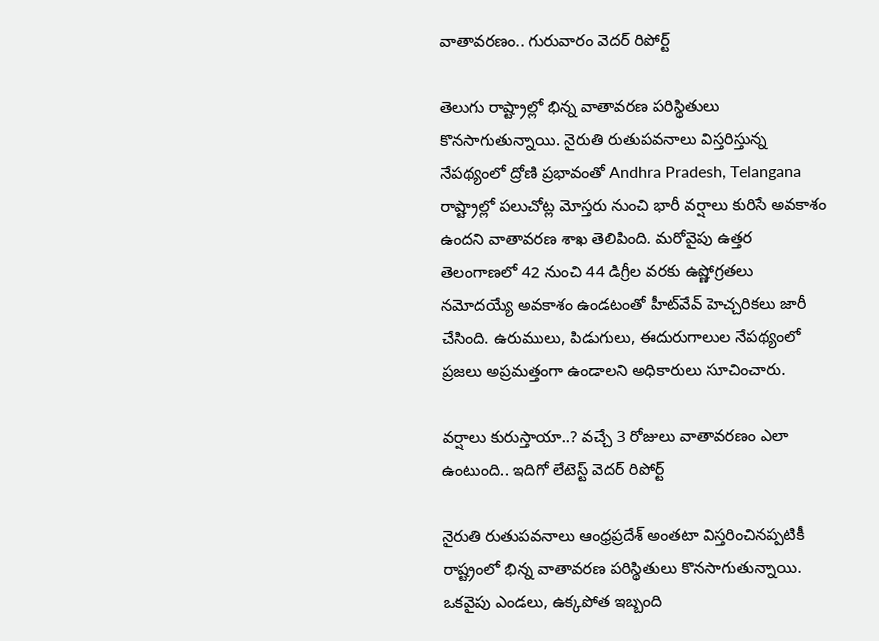వాతావరణం.. గురువారం వెదర్ రిపోర్ట్

తెలుగు రాష్ట్రాల్లో భిన్న వాతావరణ పరిస్థితులు కొనసాగుతున్నాయి. నైరుతి రుతుపవనాలు విస్తరిస్తున్న నేపథ్యంలో ద్రోణి ప్రభావంతో Andhra Pradesh, Telangana రాష్ట్రాల్లో పలుచోట్ల మోస్తరు నుంచి భారీ వర్షాలు కురిసే అవకాశం ఉందని వాతావరణ శాఖ తెలిపింది. మరోవైపు ఉత్తర తెలంగాణలో 42 నుంచి 44 డిగ్రీల వరకు ఉష్ణోగ్రతలు నమోదయ్యే అవకాశం ఉండటంతో హీట్‌వేవ్ హెచ్చరికలు జారీ చేసింది. ఉరుములు, పిడుగులు, ఈదురుగాలుల నేపథ్యంలో ప్రజలు అప్రమత్తంగా ఉండాలని అధికారులు సూచించారు.

వర్షాలు కురుస్తాయా..? వచ్చే 3 రోజులు వాతావరణం ఎలా ఉంటుంది.. ఇదిగో లేటెస్ట్ వెదర్ రిపోర్ట్

నైరుతి రుతుపవనాలు ఆంధ్రప్రదేశ్ అంతటా విస్తరించినప్పటికీ రాష్ట్రంలో భిన్న వాతావరణ పరిస్థితులు కొనసాగుతున్నాయి. ఒకవైపు ఎండలు, ఉక్కపోత ఇబ్బంది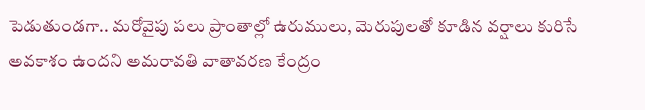పెడుతుండగా.. మరోవైపు పలు ప్రాంతాల్లో ఉరుములు, మెరుపులతో కూడిన వర్షాలు కురిసే అవకాశం ఉందని అమరావతి వాతావరణ కేంద్రం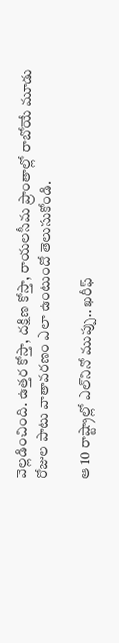వెల్లడించింది. ఉత్తర కోస్తా, దక్షిణ కోస్తా, రాయలసీమ ప్రాంతాల్లో రాబోయే మూడు రోజుల పాటు వాతావరణం ఎలా ఉంటుందో తెలుసుకోండి.

ఆ 10 రాష్ట్రాల్లో ఎల్‌నినో ముప్పు.. ఖరీఫ్‌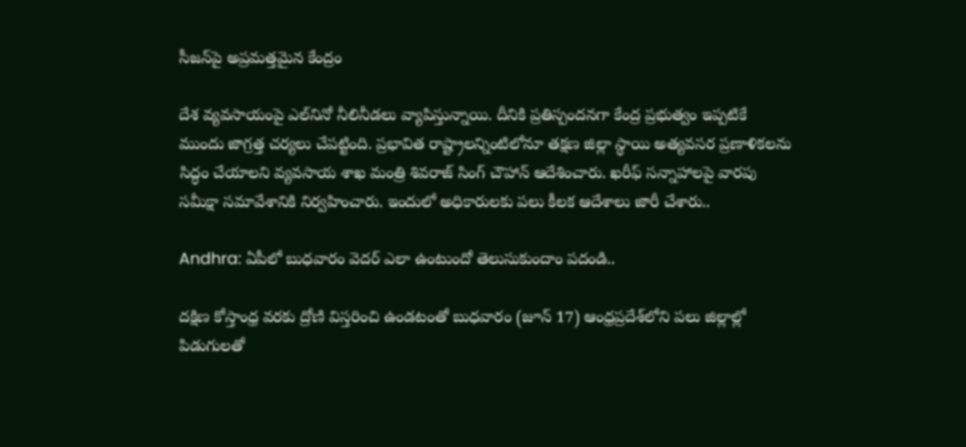సీజన్‌పై అప్రమత్తమైన కేంద్రం

దేశ వ్యవసాయంపై ఎల్‌నినో నీలినీడలు వ్యాపిస్తున్నాయి. దీనికి ప్రతిస్పందనగా కేంద్ర ప్రభుత్వం ఇప్పటికే ముందు జాగ్రత్త చర్యలు చేపట్టింది. ప్రభావిత రాష్ట్రాలన్నింటిలోనూ తక్షణ జిల్లా స్థాయి అత్యవసర ప్రణాళికలను సిద్ధం చేయాలని వ్యవసాయ శాఖ మంత్రి శివరాజ్ సింగ్ చౌహాన్ ఆదేశించారు. ఖరీఫ్ సన్నాహాలపై వారపు సమీక్షా సమావేశానికి నిర్వహించారు. ఇందులో అధికారులకు పలు కీలక ఆదేశాలు జారీ చేశారు..

Andhra: ఏపీలో బుధవారం వెదర్ ఎలా ఉంటుందో తెలుసుకుందాం పదండి..

దక్షిణ కోస్తాంధ్ర వరకు ద్రోణి విస్తరించి ఉండటంతో బుధవారం (జూన్ 17) ఆంధ్రప్రదేశ్‌లోని పలు జిల్లాల్లో పిడుగులతో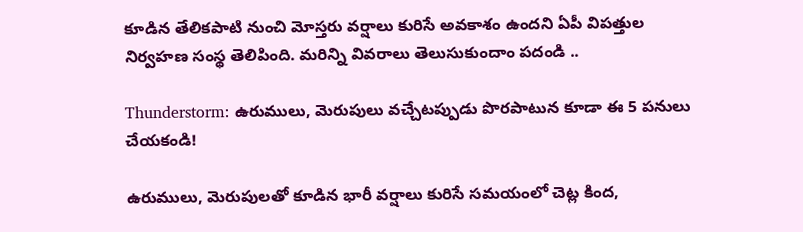కూడిన తేలికపాటి నుంచి మోస్తరు వర్షాలు కురిసే అవకాశం ఉందని ఏపీ విపత్తుల నిర్వహణ సంస్థ తెలిపింది. మరిన్ని వివరాలు తెలుసుకుందాం పదండి ..

Thunderstorm: ఉరుములు, మెరుపులు వచ్చేటప్పుడు పొరపాటున కూడా ఈ 5 పనులు చేయకండి!

ఉరుములు, మెరుపులతో కూడిన భారీ వర్షాలు కురిసే సమయంలో చెట్ల కింద,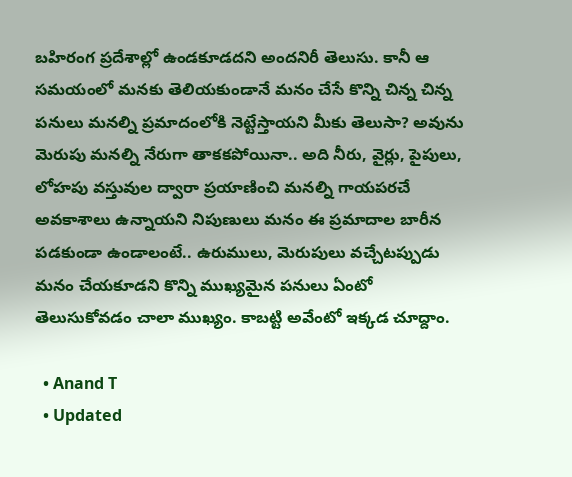బహిరంగ ప్రదేశాల్లో ఉండకూడదని అందనిరీ తెలుసు. కానీ ఆ సమయంలో మనకు తెలియకుండానే మనం చేసే కొన్ని చిన్న చిన్న పనులు మనల్ని ప్రమాదంలోకి నెట్టేస్తాయని మీకు తెలుసా? అవును మెరుపు మనల్ని నేరుగా తాకకపోయినా.. అది నీరు, వైర్లు, పైపులు, లోహపు వస్తువుల ద్వారా ప్రయాణించి మనల్ని గాయపరచే అవకాశాలు ఉన్నాయని నిపుణులు మనం ఈ ప్రమాదాల బారీన పడకుండా ఉండాలంటే.. ఉరుములు, మెరుపులు వచ్చేటప్పుడు మనం చేయకూడని కొన్ని ముఖ్యమైన పనులు ఏంటో తెలుసుకోవడం చాలా ముఖ్యం. కాబట్టి అవేంటో ఇక్కడ చూద్దాం.

  • Anand T
  • Updated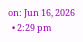on: Jun 16, 2026
  • 2:29 pm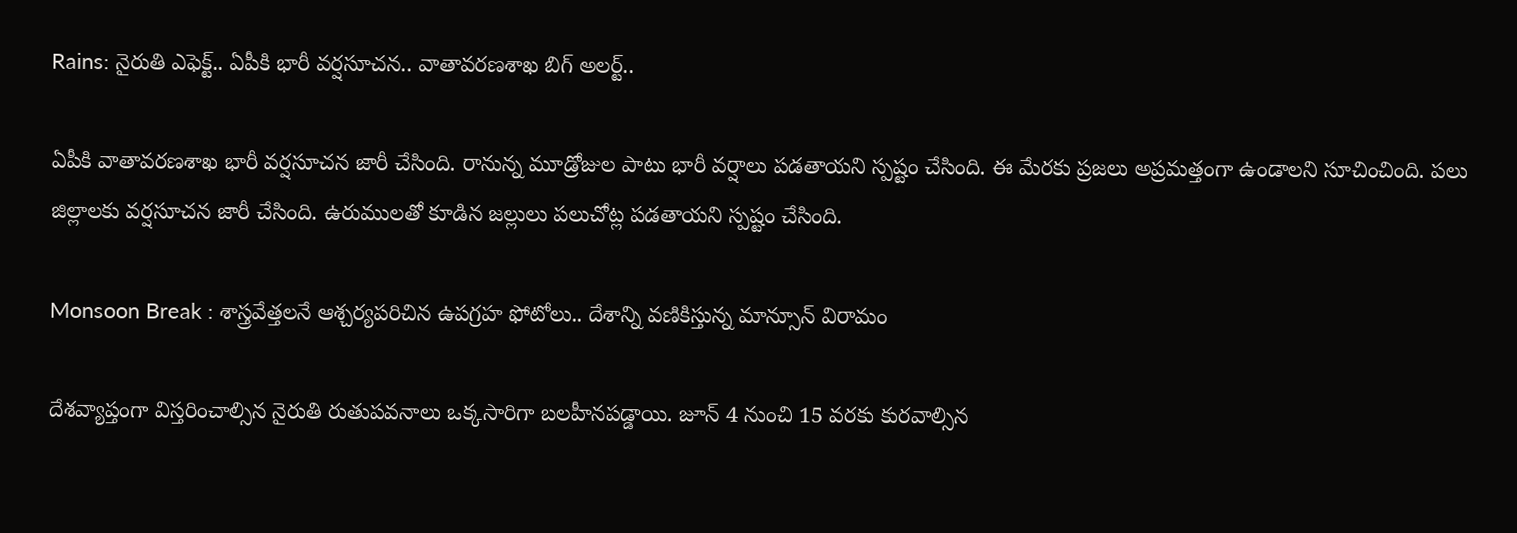Rains: నైరుతి ఎఫెక్ట్.. ఏపీకి భారీ వర్షసూచన.. వాతావరణశాఖ బిగ్ అలర్ట్..

ఏపీకి వాతావరణశాఖ భారీ వర్షసూచన జారీ చేసింది. రానున్న మూడ్రోజుల పాటు భారీ వర్షాలు పడతాయని స్పష్టం చేసింది. ఈ మేరకు ప్రజలు అప్రమత్తంగా ఉండాలని సూచించింది. పలు జిల్లాలకు వర్షసూచన జారీ చేసింది. ఉరుములతో కూడిన జల్లులు పలుచోట్ల పడతాయని స్పష్టం చేసింది.

Monsoon Break : శాస్త్రవేత్తలనే ఆశ్చర్యపరిచిన ఉపగ్రహ ఫోటోలు.. దేశాన్ని వణికిస్తున్న మాన్సూన్ విరామం

దేశవ్యాప్తంగా విస్తరించాల్సిన నైరుతి రుతుపవనాలు ఒక్కసారిగా బలహీనపడ్డాయి. జూన్ 4 నుంచి 15 వరకు కురవాల్సిన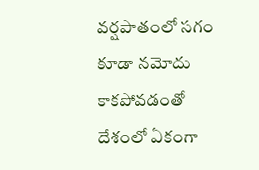వర్షపాతంలో సగం కూడా నమోదు కాకపోవడంతో దేశంలో ఏకంగా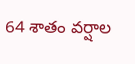64 శాతం వర్షాల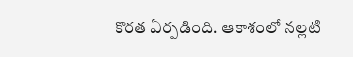కొరత ఏర్పడింది. ఆకాశంలో నల్లటి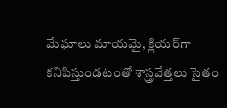మేఘాలు మాయమై, క్లియర్‌గా కనిపిస్తుండటంతో శాస్త్రవేత్తలు సైతం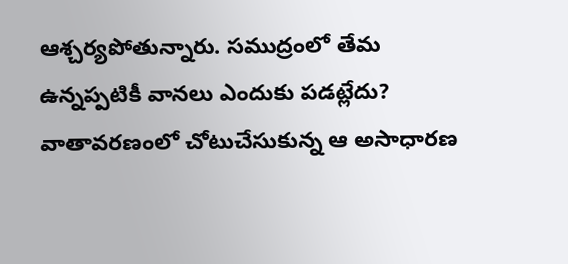ఆశ్చర్యపోతున్నారు. సముద్రంలో తేమ ఉన్నప్పటికీ వానలు ఎందుకు పడట్లేదు? వాతావరణంలో చోటుచేసుకున్న ఆ అసాధారణ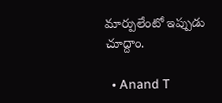మార్పులేంటో ఇప్పుడు చూద్దాం.

  • Anand T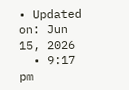• Updated on: Jun 15, 2026
  • 9:17 pm